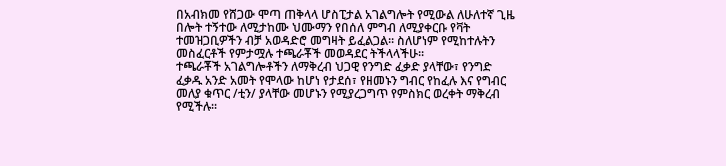በአብክመ የሸጋው ሞጣ ጠቅላላ ሆስፒታል አገልግሎት የሚውል ለሁለተኛ ጊዜ በሎት ተኝተው ለሚታከሙ ህሙማን የበሰለ ምግብ ለሚያቀርቡ የቫት ተመዝጋቢዎችን ብቻ አወዳድሮ መግዛት ይፈልጋል፡፡ ስለሆነም የሚከተሉትን መስፈርቶች የምታሟሉ ተጫራቾች መወዳደር ትችላላችሁ፡፡
ተጫራቾች አገልግሎቶችን ለማቅረብ ህጋዊ የንግድ ፈቃድ ያላቸው፣ የንግድ ፈቃዱ አንድ አመት የሞላው ከሆነ የታደሰ፣ የዘመኑን ግብር የከፈሉ እና የግብር መለያ ቁጥር /ቲን/ ያላቸው መሆኑን የሚያረጋግጥ የምስክር ወረቀት ማቅረብ የሚችሉ፡፡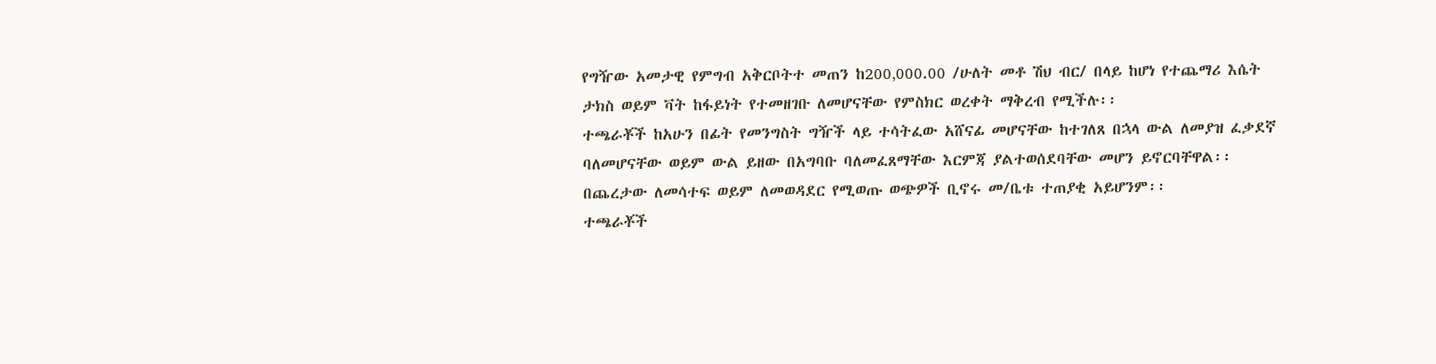የግዥው አመታዊ የምግብ አቅርቦትተ መጠን ከ200‚000.00 /ሁለት መቶ ሽህ ብር/ በላይ ከሆነ የተጨማሪ እሴት ታክስ ወይም ቫት ከፋይነት የተመዘገቡ ለመሆናቸው የምስክር ወረቀት ማቅረብ የሚችሉ፡፡
ተጫራቾች ከአሁን በፊት የመንግስት ግዥች ላይ ተሳትፈው አሸናፊ መሆናቸው ከተገለጸ በኋላ ውል ለመያዝ ፈቃደኛ ባለመሆናቸው ወይም ውል ይዘው በአግባቡ ባለመፈጸማቸው እርምጃ ያልተወሰደባቸው መሆን ይኖርባቸዋል፡፡
በጨረታው ለመሳተፍ ወይም ለመወዳደር የሚወጡ ወጭዎች ቢኖሩ መ/ቤቱ ተጠያቂ አይሆንም፡፡
ተጫራቾች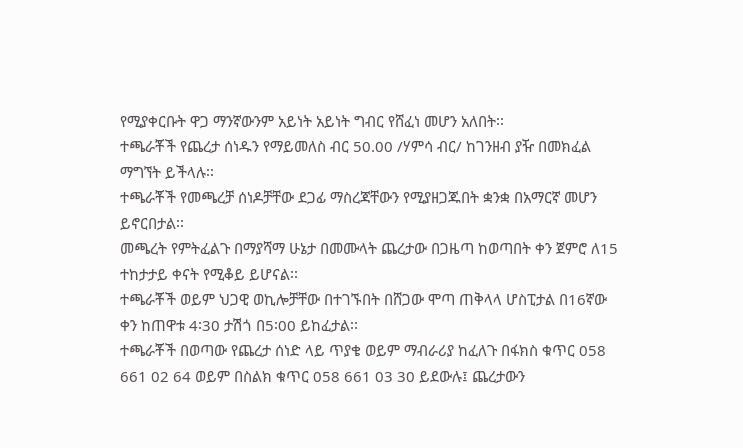የሚያቀርቡት ዋጋ ማንኛውንም አይነት አይነት ግብር የሸፈነ መሆን አለበት፡፡
ተጫራቾች የጨረታ ሰነዱን የማይመለስ ብር 50.00 /ሃምሳ ብር/ ከገንዘብ ያዥ በመክፈል ማግኘት ይችላሉ፡፡
ተጫራቾች የመጫረቻ ሰነዶቻቸው ደጋፊ ማስረጃቸውን የሚያዘጋጁበት ቋንቋ በአማርኛ መሆን ይኖርበታል፡፡
መጫረት የምትፈልጉ በማያሻማ ሁኔታ በመሙላት ጨረታው በጋዜጣ ከወጣበት ቀን ጀምሮ ለ15 ተከታታይ ቀናት የሚቆይ ይሆናል፡፡
ተጫራቾች ወይም ህጋዊ ወኪሎቻቸው በተገኙበት በሸጋው ሞጣ ጠቅላላ ሆስፒታል በ16ኛው ቀን ከጠዋቱ 4፡30 ታሽጎ በ5፡00 ይከፈታል፡፡
ተጫራቾች በወጣው የጨረታ ሰነድ ላይ ጥያቄ ወይም ማብራሪያ ከፈለጉ በፋክስ ቁጥር 058 661 02 64 ወይም በስልክ ቁጥር 058 661 03 30 ይደውሉ፤ ጨረታውን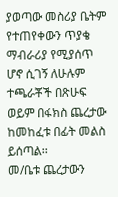ያወጣው መስሪያ ቤትም የተጠየቀውን ጥያቄ ማብራሪያ የሚያሰጥ ሆኖ ሲገኝ ለሁሉም ተጫራቾች በጽሁፍ ወይም በፋክስ ጨረታው ከመከፈቱ በፊት መልስ ይሰጣል፡፡
መ/ቤቱ ጨረታውን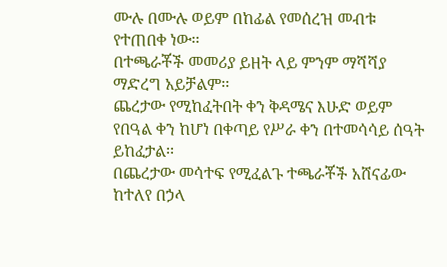ሙሉ በሙሉ ወይም በከፊል የመሰረዝ መብቱ የተጠበቀ ነው፡፡
በተጫራቾች መመሪያ ይዘት ላይ ምንም ማሻሻያ ማድረግ አይቻልም፡፡
ጨረታው የሚከፈትበት ቀን ቅዳሜና እሁድ ወይም የበዓል ቀን ከሆነ በቀጣይ የሥራ ቀን በተመሳሳይ ሰዓት ይከፈታል፡፡
በጨረታው መሳተፍ የሚፈልጉ ተጫራቾች አሸናፊው ከተለየ በኃላ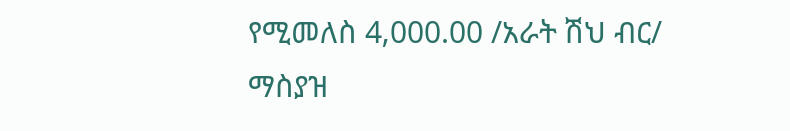የሚመለስ 4‚000.00 /አራት ሽህ ብር/ ማስያዝ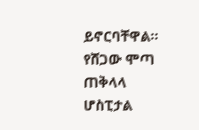ይኖርባቸዋል፡፡
የሸጋው ሞጣ ጠቅላላ ሆስፒታል